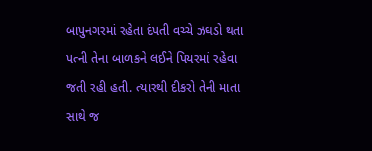બાપુનગરમાં રહેતા દંપતી વચ્ચે ઝઘડો થતા પત્ની તેના બાળકને લઈને પિયરમાં રહેવા જતી રહી હતી. ત્યારથી દીકરો તેની માતા સાથે જ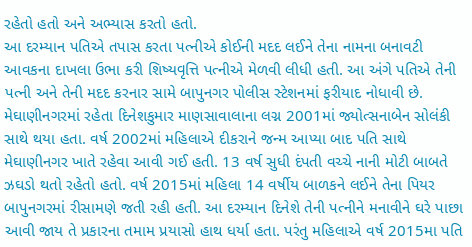રહેતો હતો અને અભ્યાસ કરતો હતો.
આ દરમ્યાન પતિએ તપાસ કરતા પત્નીએ કોઈની મદદ લઈને તેના નામના બનાવટી આવકના દાખલા ઉભા કરી શિષ્યવૃત્તિ પત્નીએ મેળવી લીધી હતી. આ અંગે પતિએ તેની પત્ની અને તેની મદદ કરનાર સામે બાપુનગર પોલીસ સ્ટેશનમાં ફરીયાદ નોધાવી છે.
મેઘાણીનગરમાં રહેતા દિનેશકુમાર માણસાવાલાના લગ્ન 2001માં જ્યોત્સનાબેન સોલંકી સાથે થયા હતા. વર્ષ 2002માં મહિલાએ દીકરાને જન્મ આપ્યા બાદ પતિ સાથે મેઘાણીનગર ખાતે રહેવા આવી ગઈ હતી. 13 વર્ષ સુધી દંપતી વચ્ચે નાની મોટી બાબતે ઝઘડો થતો રહેતો હતો. વર્ષ 2015માં મહિલા 14 વર્ષીય બાળકને લઈને તેના પિયર બાપુનગરમાં રીસામણે જતી રહી હતી. આ દરમ્યાન દિનેશે તેની પત્નીને મનાવીને ઘરે પાછા આવી જાય તે પ્રકારના તમામ પ્રયાસો હાથ ધર્યા હતા. પરંતુ મહિલાએ વર્ષ 2015મા પતિ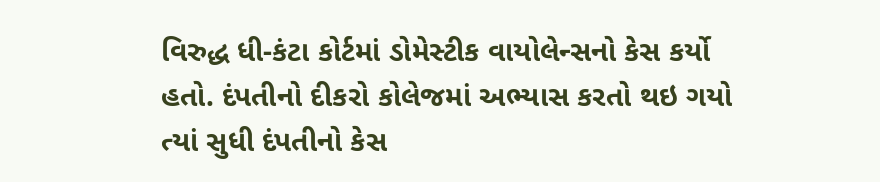વિરુદ્ધ ધી-કંટા કોર્ટમાં ડોમેસ્ટીક વાયોલેન્સનો કેસ કર્યો હતો. દંપતીનો દીકરો કોલેજમાં અભ્યાસ કરતો થઇ ગયો ત્યાં સુધી દંપતીનો કેસ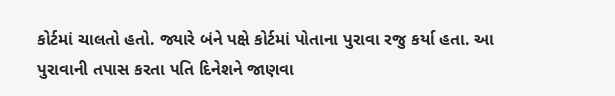કોર્ટમાં ચાલતો હતો. જ્યારે બંને પક્ષે કોર્ટમાં પોતાના પુરાવા રજુ કર્યા હતા. આ પુરાવાની તપાસ કરતા પતિ દિનેશને જાણવા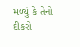મળ્યું કે તેનો દીકરો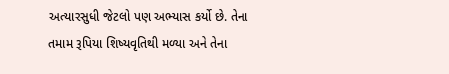અત્યારસુધી જેટલો પણ અભ્યાસ કર્યો છે. તેના તમામ રૂપિયા શિષ્યવૃતિથી મળ્યા અને તેના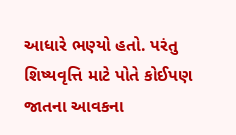આધારે ભણ્યો હતો. પરંતુ શિષ્યવૃત્તિ માટે પોતે કોઈપણ જાતના આવકના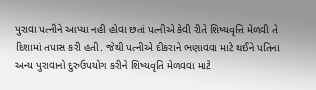પુરાવા પત્નીને આપ્યા નહી હોવા છતાં પત્નીએ કેવી રીતે શિષ્યવૃત્તિ મેળવી તે દિશામાં તપાસ કરી હતી. જેથી પત્નીએ દીકરાને ભણાવવા માટે થઈને પતિના અન્ય પુરાવાનો દુરુઉપયોગ કરીને શિષ્યવૃતિ મેળવવા માટે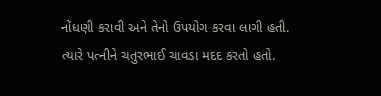નોંધણી કરાવી અને તેનો ઉપયોગ કરવા લાગી હતી. ત્યારે પત્નીને ચતુરભાઈ ચાવડા મદદ કરતો હતો.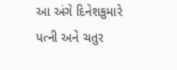આ અંગે દિનેશકુમારે પત્ની અને ચતુર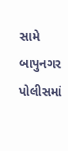સામે બાપુનગર પોલીસમાં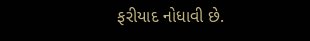ફરીયાદ નોધાવી છે.